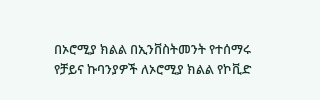በኦሮሚያ ክልል በኢንቨስትመንት የተሰማሩ የቻይና ኩባንያዎች ለኦሮሚያ ክልል የኮቪድ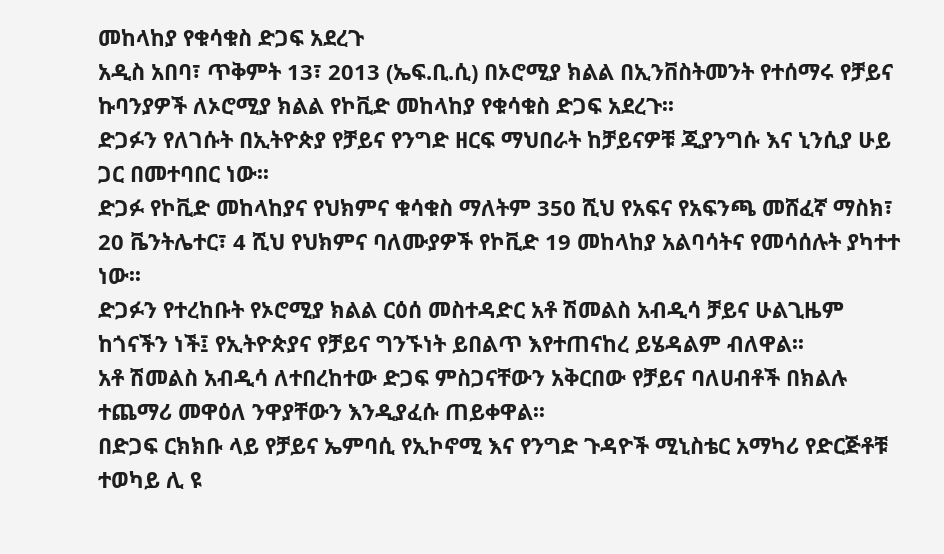መከላከያ የቁሳቁስ ድጋፍ አደረጉ
አዲስ አበባ፣ ጥቅምት 13፣ 2013 (ኤፍ.ቢ.ሲ) በኦሮሚያ ክልል በኢንቨስትመንት የተሰማሩ የቻይና ኩባንያዎች ለኦሮሚያ ክልል የኮቪድ መከላከያ የቁሳቁስ ድጋፍ አደረጉ፡፡
ድጋፉን የለገሱት በኢትዮጵያ የቻይና የንግድ ዘርፍ ማህበራት ከቻይናዎቹ ጂያንግሱ እና ኒንሲያ ሁይ ጋር በመተባበር ነው፡፡
ድጋፉ የኮቪድ መከላከያና የህክምና ቁሳቁስ ማለትም 350 ሺህ የአፍና የአፍንጫ መሸፈኛ ማስክ፣ 20 ቬንትሌተር፣ 4 ሺህ የህክምና ባለሙያዎች የኮቪድ 19 መከላከያ አልባሳትና የመሳሰሉት ያካተተ ነው፡፡
ድጋፉን የተረከቡት የኦሮሚያ ክልል ርዕሰ መስተዳድር አቶ ሽመልስ አብዲሳ ቻይና ሁልጊዜም ከጎናችን ነች፤ የኢትዮጵያና የቻይና ግንኙነት ይበልጥ እየተጠናከረ ይሄዳልም ብለዋል፡፡
አቶ ሽመልስ አብዲሳ ለተበረከተው ድጋፍ ምስጋናቸውን አቅርበው የቻይና ባለሀብቶች በክልሉ ተጨማሪ መዋዕለ ንዋያቸውን እንዲያፈሱ ጠይቀዋል፡፡
በድጋፍ ርክክቡ ላይ የቻይና ኤምባሲ የኢኮኖሚ እና የንግድ ጉዳዮች ሚኒስቴር አማካሪ የድርጅቶቹ ተወካይ ሊ ዩ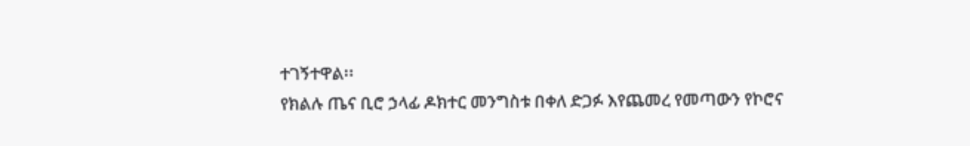ተገኝተዋል፡፡
የክልሉ ጤና ቢሮ ኃላፊ ዶክተር መንግስቱ በቀለ ድጋፉ እየጨመረ የመጣውን የኮሮና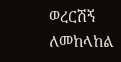ወረርሽኝ ለመከላከል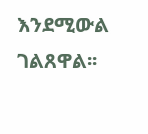እንደሚውል ገልጸዋል፡፡